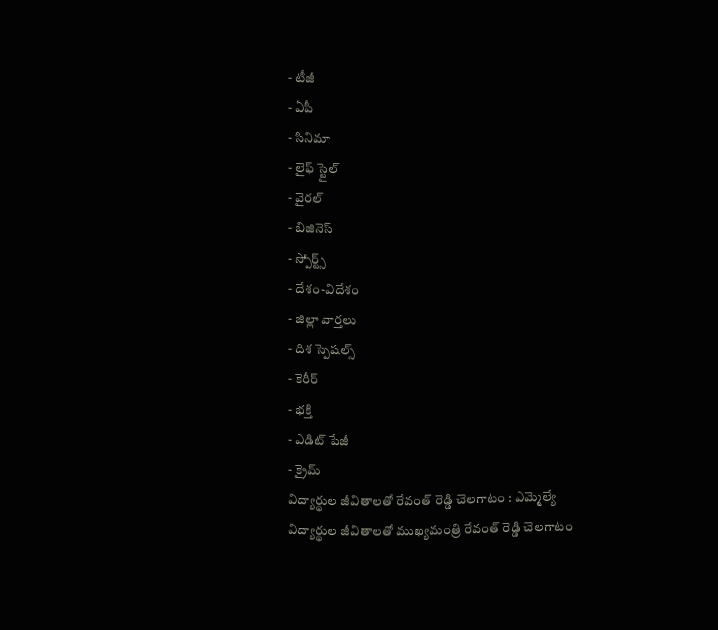- టీజీ
- ఏపీ
- సినిమా
- లైఫ్ స్టైల్
- వైరల్
- బిజినెస్
- స్పోర్ట్స్
- దేశం-విదేశం
- జిల్లా వార్తలు
- దిశ స్పెషల్స్
- కెరీర్
- భక్తి
- ఎడిట్ పేజీ
- క్రైమ్
విద్యార్థుల జీవితాలతో రేవంత్ రెడ్డి చెలగాటం : ఎమ్మెల్యే
విద్యార్థుల జీవితాలతో ముఖ్యమంత్రి రేవంత్ రెడ్డి చెలగాటం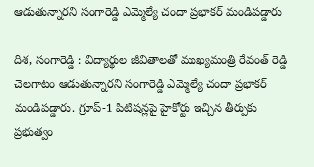ఆడుతున్నారని సంగారెడ్డి ఎమ్మెల్యే చందా ప్రభాకర్ మండిపడ్డారు

దిశ, సంగారెడ్డి : విద్యార్థుల జీవితాలతో ముఖ్యమంత్రి రేవంత్ రెడ్డి చెలగాటం ఆడుతున్నారని సంగారెడ్డి ఎమ్మెల్యే చందా ప్రభాకర్ మండిపడ్డారు. గ్రూప్-1 పిటిషన్లపై హైకోర్టు ఇచ్చిన తీర్పుకు ప్రభుత్వం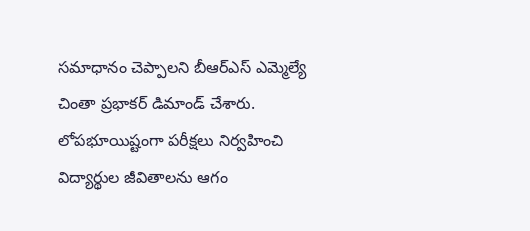సమాధానం చెప్పాలని బీఆర్ఎస్ ఎమ్మెల్యే చింతా ప్రభాకర్ డిమాండ్ చేశారు. లోపభూయిష్టంగా పరీక్షలు నిర్వహించి విద్యార్థుల జీవితాలను ఆగం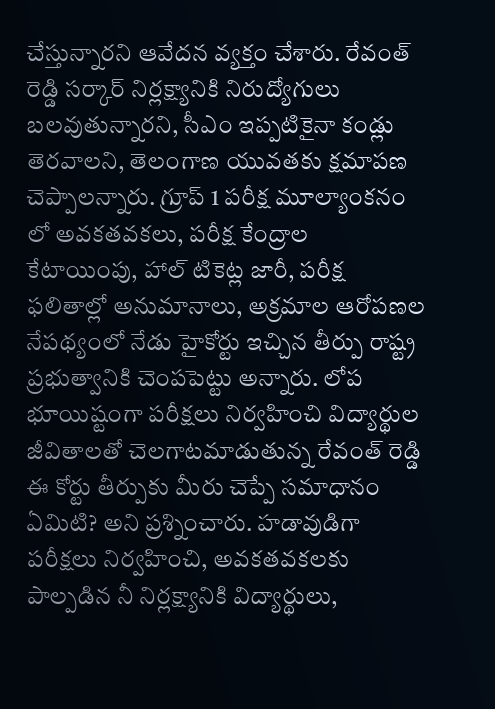చేస్తున్నారని ఆవేదన వ్యక్తం చేశారు. రేవంత్ రెడ్డి సర్కార్ నిర్లక్ష్యానికి నిరుద్యోగులు బలవుతున్నారని, సీఎం ఇప్పటికైనా కండ్లు తెరవాలని, తెలంగాణ యువతకు క్షమాపణ చెప్పాలన్నారు. గ్రూప్ 1 పరీక్ష మూల్యాంకనం లో అవకతవకలు, పరీక్ష కేంద్రాల కేటాయింపు, హాల్ టికెట్ల జారీ, పరీక్ష ఫలితాల్లో అనుమానాలు, అక్రమాల ఆరోపణల నేపథ్యంలో నేడు హైకోర్టు ఇచ్చిన తీర్పు రాష్ట్ర ప్రభుత్వానికి చెంపపెట్టు అన్నారు. లోప భూయిష్టంగా పరీక్షలు నిర్వహించి విద్యార్థుల జీవితాలతో చెలగాటమాడుతున్న రేవంత్ రెడ్డి ఈ కోర్టు తీర్పుకు మీరు చెప్పే సమాధానం ఏమిటి? అని ప్రశ్నించారు. హడావుడిగా పరీక్షలు నిర్వహించి, అవకతవకలకు పాల్పడిన నీ నిర్లక్ష్యానికి విద్యార్థులు,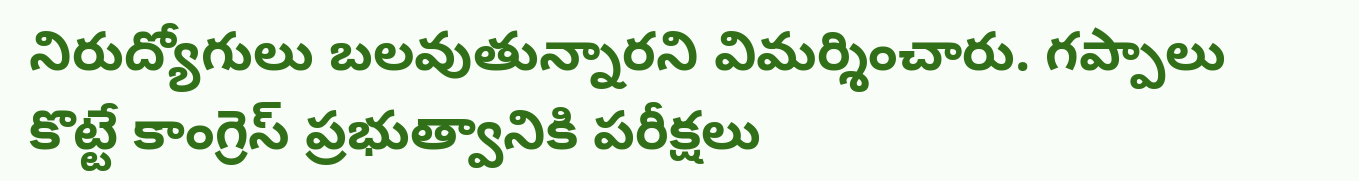నిరుద్యోగులు బలవుతున్నారని విమర్శించారు. గప్పాలు కొట్టే కాంగ్రెస్ ప్రభుత్వానికి పరీక్షలు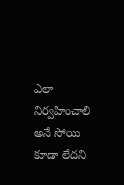ఎలా నిర్వహించాలి అనే సోయి కూడా లేదని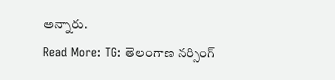అన్నారు.
Read More: TG: తెలంగాణ నర్సింగ్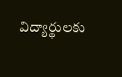విద్యార్థులకు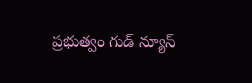ప్రభుత్వం గుడ్ న్యూస్